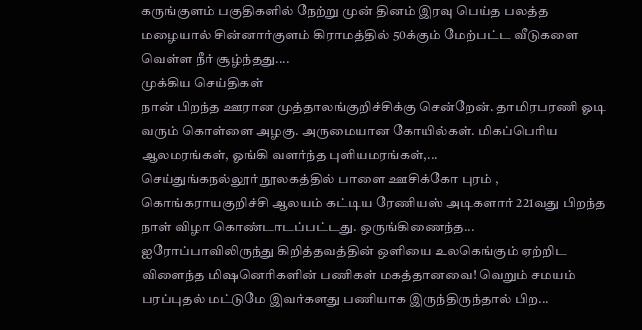கருங்குளம் பகுதிகளில் நேற்று முன் தினம் இரவு பெய்த பலத்த மழையால் சின்னார்குளம் கிராமத்தில் 50க்கும் மேற்பட்ட வீடுகளை வெள்ள நீர் சூழ்ந்தது....
முக்கிய செய்திகள்
நான் பிறந்த ஊரான முத்தாலங்குறிச்சிக்கு சென்றேன். தாமிரபரணி ஓடி வரும் கொள்ளை அழகு. அருமையான கோயில்கள். மிகப்பெரிய ஆலமரங்கள், ஓங்கி வளர்ந்த புளியமரங்கள்,...
செய்துங்கநல்லூர் நூலகத்தில் பாளை ஊசிக்கோ புரம் , கொங்கராயகுறிச்சி ஆலயம் கட்டிய ரேணியஸ் அடிகளார் 221வது பிறந்த நாள் விழா கொண்டாடப்பட்டது. ஒருங்கிணைந்த...
ஐரோப்பாவிலிருந்து கிறித்தவத்தின் ஒளியை உலகெங்கும் ஏற்றிட விளைந்த மிஷனெரிகளின் பணிகள் மகத்தானவை! வெறும் சமயம் பரப்புதல் மட்டுமே இவர்களது பணியாக இருந்திருந்தால் பிற...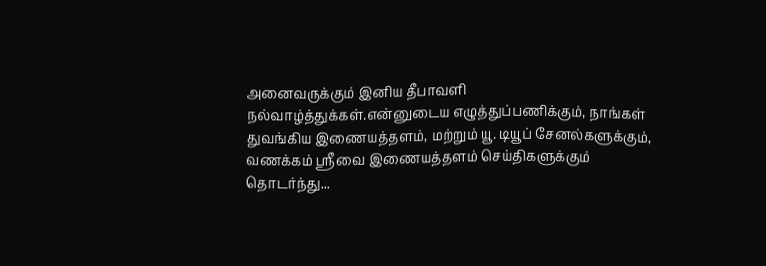அனைவருக்கும் இனிய தீபாவளி நல்வாழ்த்துக்கள்.என்னுடைய எழுத்துப்பணிக்கும், நாங்கள் துவங்கிய இணையத்தளம், மற்றும் யூ. டியூப் சேனல்களுக்கும், வணக்கம் ஸ்ரீவை இணையத்தளம் செய்திகளுக்கும் தொடர்ந்து...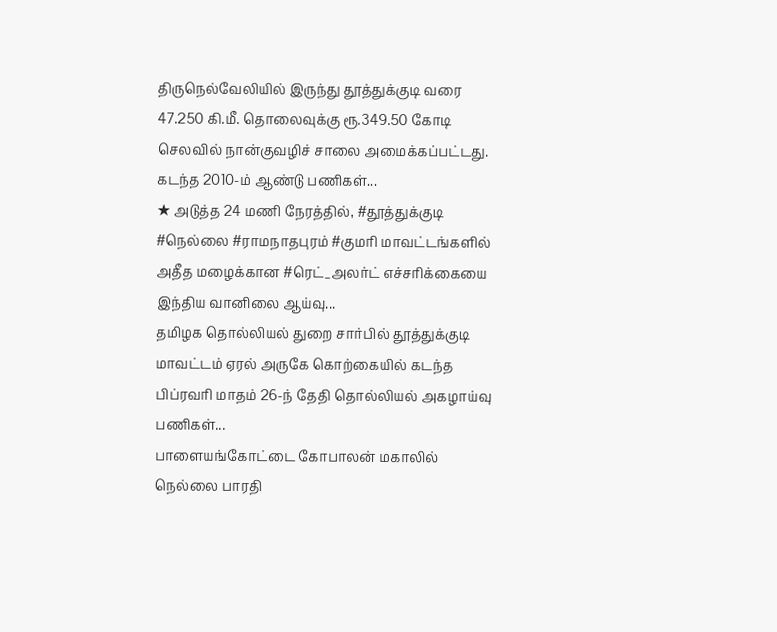திருநெல்வேலியில் இருந்து தூத்துக்குடி வரை 47.250 கி.மீ. தொலைவுக்கு ரூ.349.50 கோடி செலவில் நான்குவழிச் சாலை அமைக்கப்பட்டது. கடந்த 2010-ம் ஆண்டு பணிகள்...
★ அடுத்த 24 மணி நேரத்தில், #தூத்துக்குடி #நெல்லை #ராமநாதபுரம் #குமரி மாவட்டங்களில் அதீத மழைக்கான #ரெட்_அலர்ட் எச்சரிக்கையை இந்திய வானிலை ஆய்வு...
தமிழக தொல்லியல் துறை சார்பில் தூத்துக்குடி மாவட்டம் ஏரல் அருகே கொற்கையில் கடந்த பிப்ரவரி மாதம் 26-ந் தேதி தொல்லியல் அகழாய்வு பணிகள்...
பாளையங்கோட்டை கோபாலன் மகாலில் நெல்லை பாரதி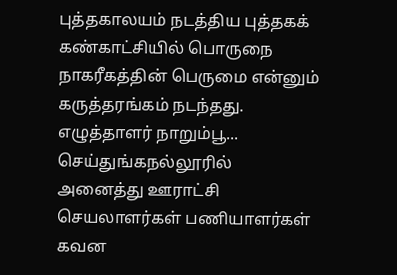புத்தகாலயம் நடத்திய புத்தகக் கண்காட்சியில் பொருநை நாகரீகத்தின் பெருமை என்னும் கருத்தரங்கம் நடந்தது. எழுத்தாளர் நாறும்பூ...
செய்துங்கநல்லூரில் அனைத்து ஊராட்சி செயலாளர்கள் பணியாளர்கள் கவன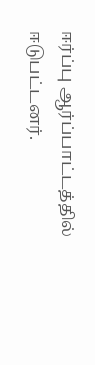ஈர்ப்பு ஆர்ப்பாட்டத்தில் ஈடுபட்டனர்.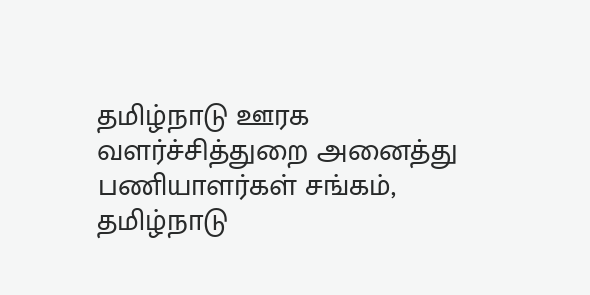தமிழ்நாடு ஊரக வளர்ச்சித்துறை அனைத்து பணியாளர்கள் சங்கம், தமிழ்நாடு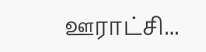ஊராட்சி...